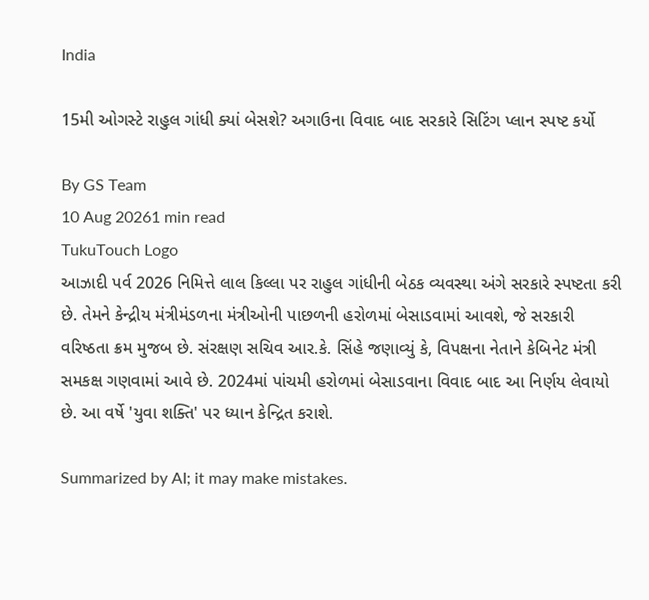India

15મી ઓગસ્ટે રાહુલ ગાંધી ક્યાં બેસશે? અગાઉના વિવાદ બાદ સરકારે સિટિંગ પ્લાન સ્પષ્ટ કર્યો

By GS Team
10 Aug 20261 min read
TukuTouch Logo
આઝાદી પર્વ 2026 નિમિત્તે લાલ કિલ્લા પર રાહુલ ગાંધીની બેઠક વ્યવસ્થા અંગે સરકારે સ્પષ્ટતા કરી છે. તેમને કેન્દ્રીય મંત્રીમંડળના મંત્રીઓની પાછળની હરોળમાં બેસાડવામાં આવશે, જે સરકારી વરિષ્ઠતા ક્રમ મુજબ છે. સંરક્ષણ સચિવ આર.કે. સિંહે જણાવ્યું કે, વિપક્ષના નેતાને કેબિનેટ મંત્રી સમકક્ષ ગણવામાં આવે છે. 2024માં પાંચમી હરોળમાં બેસાડવાના વિવાદ બાદ આ નિર્ણય લેવાયો છે. આ વર્ષે 'યુવા શક્તિ' પર ધ્યાન કેન્દ્રિત કરાશે.

Summarized by AI; it may make mistakes.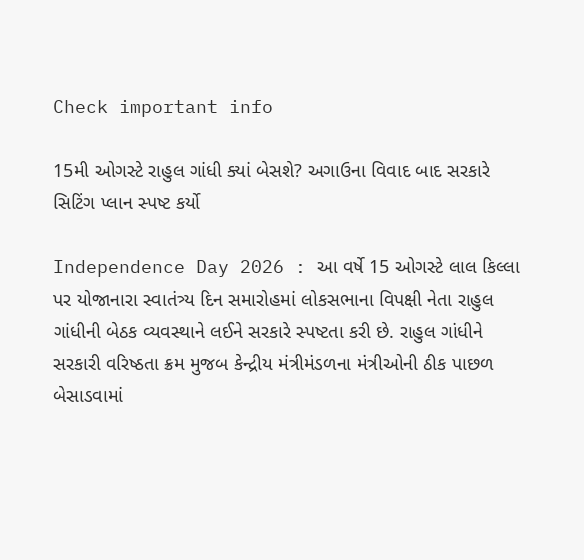Check important info

15મી ઓગસ્ટે રાહુલ ગાંધી ક્યાં બેસશે? અગાઉના વિવાદ બાદ સરકારે સિટિંગ પ્લાન સ્પષ્ટ કર્યો

Independence Day 2026 : આ વર્ષે 15 ઓગસ્ટે લાલ કિલ્લા પર યોજાનારા સ્વાતંત્ર્ય દિન સમારોહમાં લોકસભાના વિપક્ષી નેતા રાહુલ ગાંધીની બેઠક વ્યવસ્થાને લઈને સરકારે સ્પષ્ટતા કરી છે. રાહુલ ગાંધીને સરકારી વરિષ્ઠતા ક્રમ મુજબ કેન્દ્રીય મંત્રીમંડળના મંત્રીઓની ઠીક પાછળ બેસાડવામાં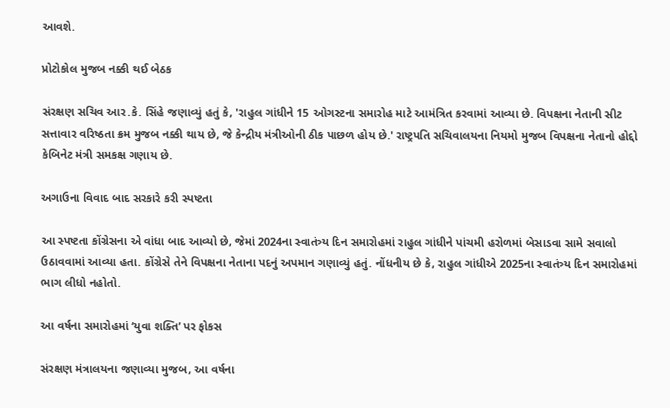આવશે.

પ્રોટોકોલ મુજબ નક્કી થઈ બેઠક

સંરક્ષણ સચિવ આર.કે. સિંહે જણાવ્યું હતું કે, 'રાહુલ ગાંધીને 15 ઓગસ્ટના સમારોહ માટે આમંત્રિત કરવામાં આવ્યા છે. વિપક્ષના નેતાની સીટ સત્તાવાર વરિષ્ઠતા ક્રમ મુજબ નક્કી થાય છે, જે કેન્દ્રીય મંત્રીઓની ઠીક પાછળ હોય છે.' રાષ્ટ્રપતિ સચિવાલયના નિયમો મુજબ વિપક્ષના નેતાનો હોદ્દો કેબિનેટ મંત્રી સમકક્ષ ગણાય છે.

અગાઉના વિવાદ બાદ સરકારે કરી સ્પષ્ટતા

આ સ્પષ્ટતા કોંગ્રેસના એ વાંધા બાદ આવ્યો છે, જેમાં 2024ના સ્વાતંત્ર્ય દિન સમારોહમાં રાહુલ ગાંધીને પાંચમી હરોળમાં બેસાડવા સામે સવાલો ઉઠાવવામાં આવ્યા હતા. કોંગ્રેસે તેને વિપક્ષના નેતાના પદનું અપમાન ગણાવ્યું હતું. નોંધનીય છે કે, રાહુલ ગાંધીએ 2025ના સ્વાતંત્ર્ય દિન સમારોહમાં ભાગ લીધો નહોતો.

આ વર્ષના સમારોહમાં ‘યુવા શક્તિ’ પર ફોકસ

સંરક્ષણ મંત્રાલયના જણાવ્યા મુજબ, આ વર્ષના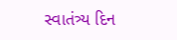સ્વાતંત્ર્ય દિન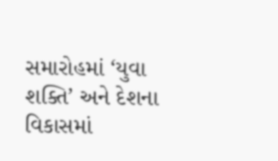સમારોહમાં ‘યુવા શક્તિ’ અને દેશના વિકાસમાં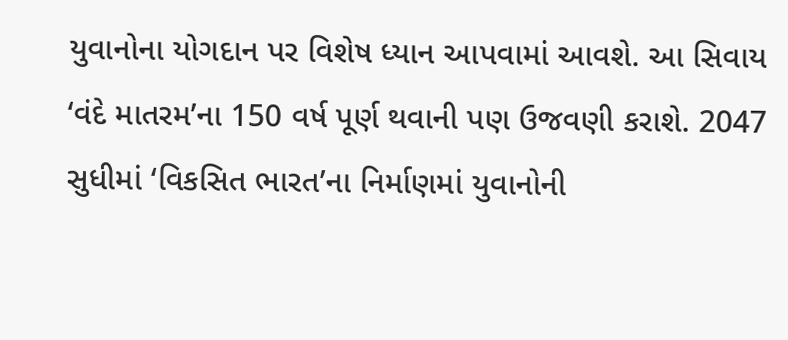યુવાનોના યોગદાન પર વિશેષ ધ્યાન આપવામાં આવશે. આ સિવાય ‘વંદે માતરમ’ના 150 વર્ષ પૂર્ણ થવાની પણ ઉજવણી કરાશે. 2047 સુધીમાં ‘વિકસિત ભારત’ના નિર્માણમાં યુવાનોની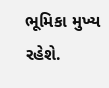ભૂમિકા મુખ્ય રહેશે.